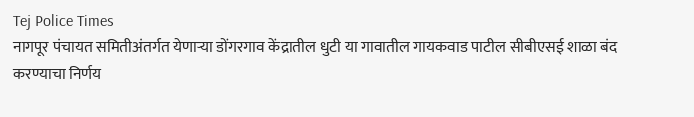Tej Police Times
नागपूर पंचायत समितीअंतर्गत येणाऱ्या डोंगरगाव केंद्रातील धुटी या गावातील गायकवाड पाटील सीबीएसई शाळा बंद करण्याचा निर्णय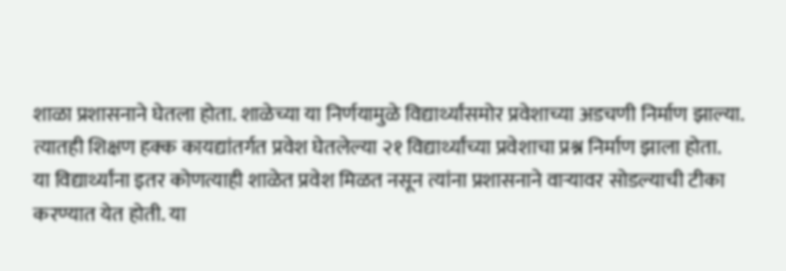शाळा प्रशासनाने घेतला होता. शाळेच्या या निर्णयामुळे विद्यार्थ्यांसमोर प्रवेशाच्या अडचणी निर्माण झाल्या. त्यातही शिक्षण हक्क कायद्यांतर्गत प्रवेश घेतलेल्या २१ विद्यार्थ्यांच्या प्रवेशाचा प्रश्न निर्माण झाला होता.
या विद्यार्थ्यांना इतर कोणत्याही शाळेत प्रवेश मिळत नसून त्यांना प्रशासनाने वाऱ्यावर सोडल्याची टीका करण्यात येत होती. या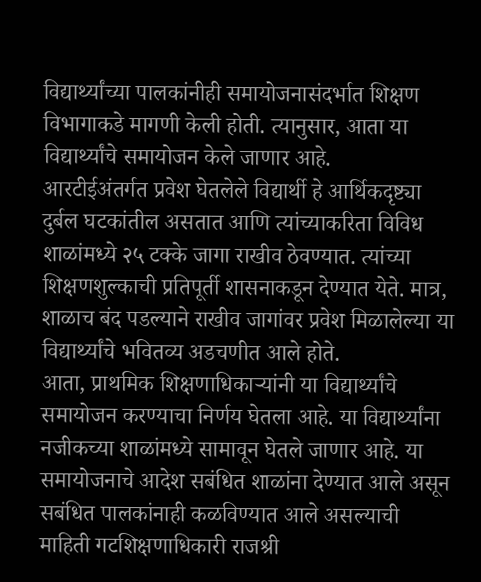विद्यार्थ्यांच्या पालकांनीही समायोजनासंदर्भात शिक्षण विभागाकडे मागणी केली होती. त्यानुसार, आता या विद्यार्थ्यांचे समायोजन केले जाणार आहे.
आरटीईअंतर्गत प्रवेश घेतलेले विद्यार्थी हे आर्थिकदृष्ट्या दुर्बल घटकांतील असतात आणि त्यांच्याकरिता विविध शाळांमध्ये २५ टक्के जागा राखीव ठेवण्यात. त्यांच्या शिक्षणशुल्काची प्रतिपूर्ती शासनाकडून देण्यात येते. मात्र, शाळाच बंद पडल्याने राखीव जागांवर प्रवेश मिळालेल्या या विद्यार्थ्यांचे भवितव्य अडचणीत आले होते.
आता, प्राथमिक शिक्षणाधिकाऱ्यांनी या विद्यार्थ्यांचे समायोजन करण्याचा निर्णय घेतला आहे. या विद्यार्थ्यांना नजीकच्या शाळांमध्ये सामावून घेतले जाणार आहे. या समायोजनाचे आदेश सबंधित शाळांना देण्यात आले असून सबंधित पालकांनाही कळविण्यात आले असल्याची माहिती गटशिक्षणाधिकारी राजश्री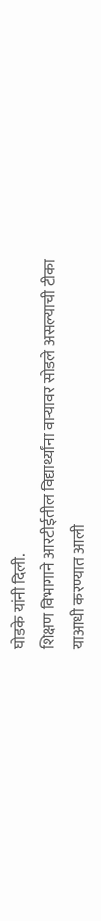घोडके यांनी दिली.
शिक्षण विभागाने आरटीईतील विद्यार्थ्यांना वाऱ्यावर सोडले असल्याची टीका याआधी करण्यात आली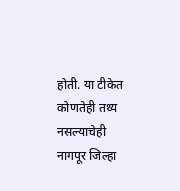होती. या टीकेत कोणतेही तथ्य नसल्याचेही नागपूर जिल्हा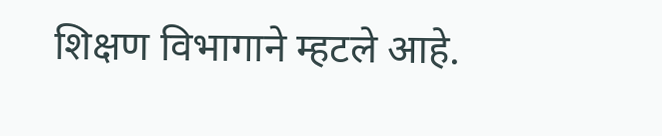शिक्षण विभागाने म्हटले आहे.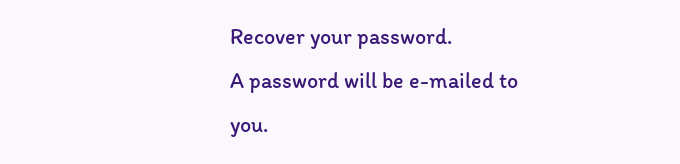Recover your password.
A password will be e-mailed to you.